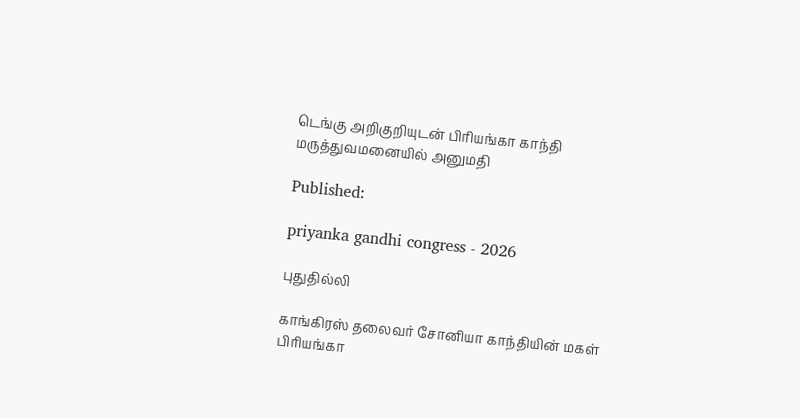டெங்கு அறிகுறியுடன் பிரியங்கா காந்தி மருத்துவமனையில் அனுமதி

Published:

priyanka gandhi congress - 2026

புதுதில்லி

காங்கிரஸ் தலைவர் சோனியா காந்தியின் மகள் பிரியங்கா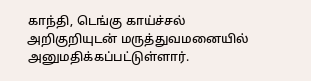காந்தி, டெங்கு காய்ச்சல் அறிகுறியுடன் மருத்துவமனையில் அனுமதிக்கப்பட்டுள்ளார்.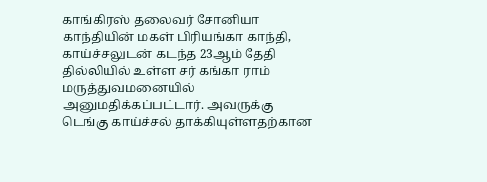காங்கிரஸ் தலைவர் சோனியா காந்தியின் மகள் பிரியங்கா காந்தி, காய்ச்சலுடன் கடந்த 23ஆம் தேதி தில்லியில் உள்ள சர் கங்கா ராம் மருத்துவமனையில் அனுமதிக்கப்பட்டார். அவருக்கு டெங்கு காய்ச்சல் தாக்கியுள்ளதற்கான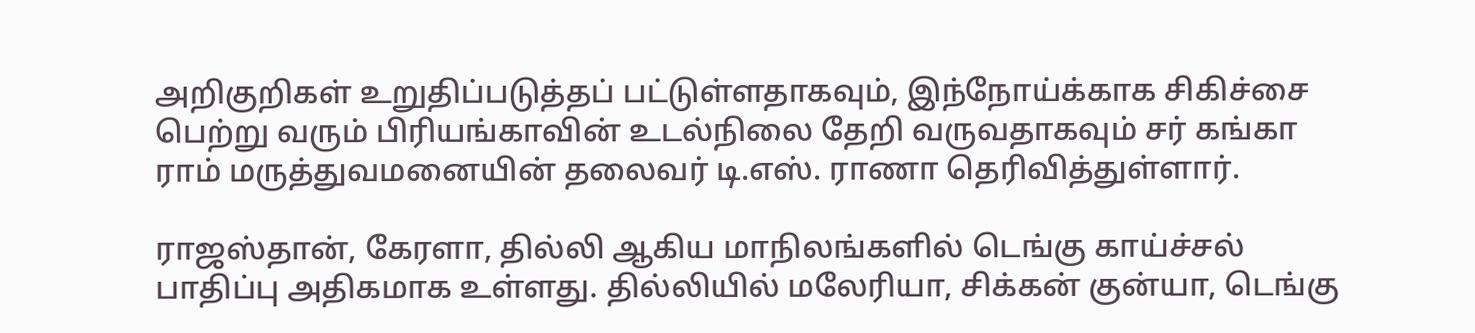அறிகுறிகள் உறுதிப்படுத்தப் பட்டுள்ளதாகவும், இந்நோய்க்காக சிகிச்சை பெற்று வரும் பிரியங்காவின் உடல்நிலை தேறி வருவதாகவும் சர் கங்கா ராம் மருத்துவமனையின் தலைவர் டி.எஸ். ராணா தெரிவித்துள்ளார்.

ராஜஸ்தான், கேரளா, தில்லி ஆகிய மாநிலங்களில் டெங்கு காய்ச்சல் பாதிப்பு அதிகமாக உள்ளது. தில்லியில் மலேரியா, சிக்கன் குன்யா, டெங்கு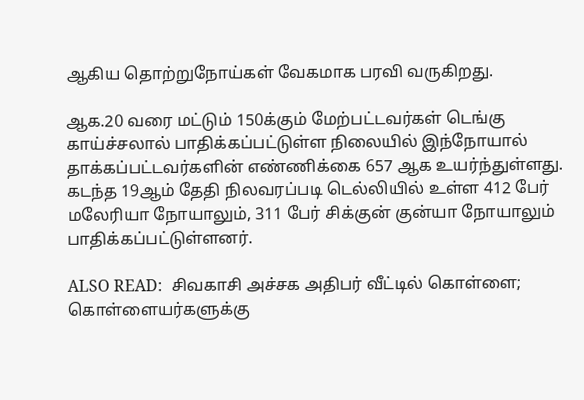ஆகிய தொற்றுநோய்கள் வேகமாக பரவி வருகிறது.

ஆக.20 வரை மட்டும் 150க்கும் மேற்பட்டவர்கள் டெங்கு காய்ச்சலால் பாதிக்கப்பட்டுள்ள நிலையில் இந்நோயால் தாக்கப்பட்டவர்களின் எண்ணிக்கை 657 ஆக உயர்ந்துள்ளது. கடந்த 19ஆம் தேதி நிலவரப்படி டெல்லியில் உள்ள 412 பேர் மலேரியா நோயாலும், 311 பேர் சிக்குன் குன்யா நோயாலும் பாதிக்கப்பட்டுள்ளனர்.

ALSO READ:  சிவகாசி அச்சக அதிபர் வீட்டில் கொள்ளை; கொள்ளையர்களுக்கு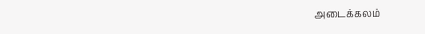அடைக்கலம்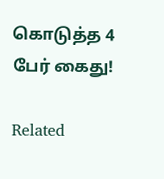கொடுத்த 4 பேர் கைது!

Related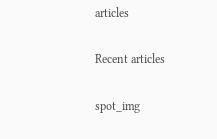articles

Recent articles

spot_img